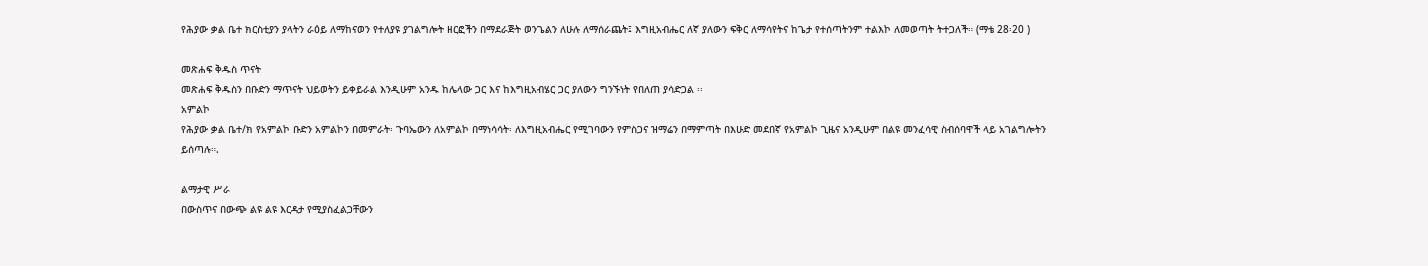የሕያው ቃል ቤተ ክርስቲያን ያላትን ራዕይ ለማከናወን የተለያዩ ያገልግሎት ዘርፎችን በማደራጅት ወንጌልን ለሁሉ ለማሰራጨት፤ እግዚአብሔር ለኛ ያለውን ፍቅር ለማሳየትና ከጌታ የተሰጣትንም ተልእኮ ለመወጣት ትተጋለች። (ማቴ 28፡20 )

መጽሐፍ ቅዱስ ጥናት
መጽሐፍ ቅዱስን በቡድን ማጥናት ህይወትን ይቀይራል እንዲሁም አንዱ ከሌላው ጋር እና ከእግዚአብሄር ጋር ያለውን ግንኙነት የበለጠ ያሳድጋል ፡፡
አምልኮ
የሕያው ቃል ቤተ/ክ የአምልኮ ቡድን አምልኮን በመምራት፡ ጉባኤውን ለአምልኮ በማነሳሳት፡ ለእግዚአብሔር የሚገባውን የምስጋና ዝማሬን በማምጣት በእሁድ መደበኛ የአምልኮ ጊዜና አንዲሁም በልዩ መንፈሳዊ ስብሰባዋች ላይ አገልግሎትን ይሰጣሉ።.

ልማታዊ ሥራ
በውስጥና በውጭ ልዩ ልዩ እርዳታ የሚያስፈልጋቸውን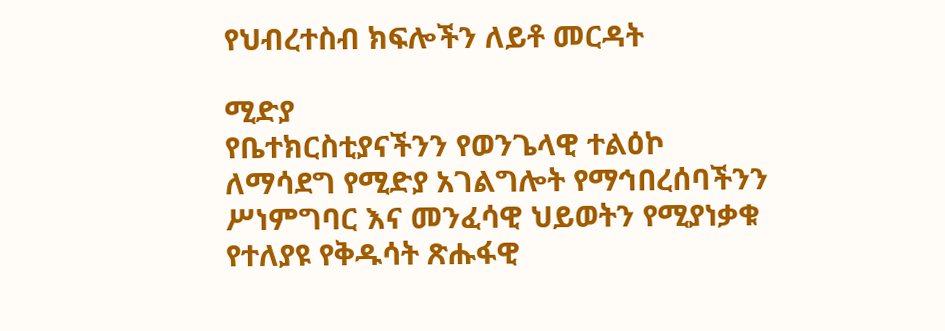የህብረተስብ ክፍሎችን ለይቶ መርዳት

ሚድያ
የቤተክርስቲያናችንን የወንጌላዊ ተልዕኮ ለማሳደግ የሚድያ አገልግሎት የማኅበረሰባችንን ሥነምግባር እና መንፈሳዊ ህይወትን የሚያነቃቁ የተለያዩ የቅዱሳት ጽሑፋዊ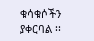ቁሳቁሶችን ያቀርባል ፡፡